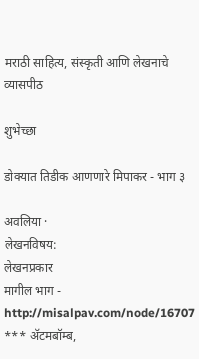मराठी साहित्य, संस्कृती आणि लेखनाचे व्यासपीठ

शुभेच्छा

डोक्यात तिडीक आणणारे मिपाकर - भाग ३

अवलिया ·
लेखनविषय:
लेखनप्रकार
मागील भाग - http://misalpav.com/node/16707 *** अ‍ॅटमबॉम्ब,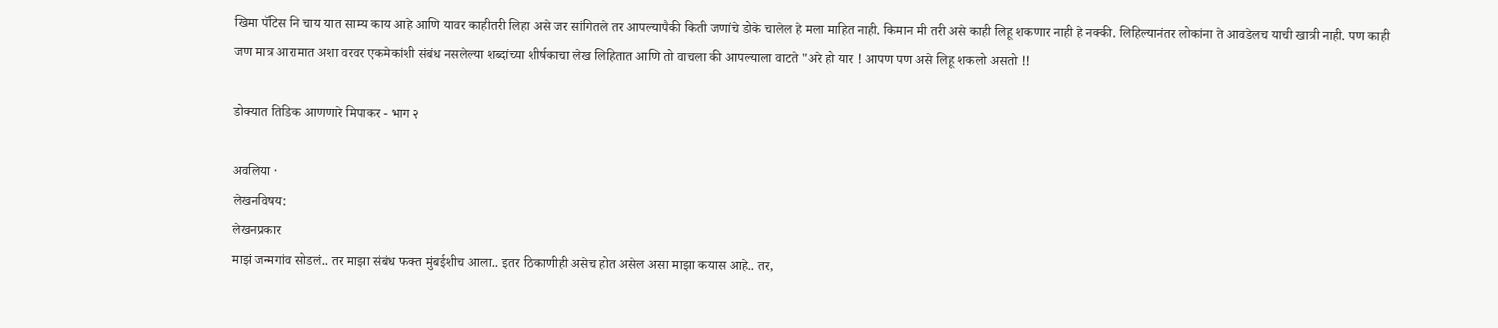खिमा पॅटिस नि चाय यात साम्य काय आहे आणि यावर काहीतरी लिहा असे जर सांगितले तर आपल्यापैकी किती जणांचे डोके चालेल हे मला माहित नाही. किमान मी तरी असे काही लिहू शकणार नाही हे नक्की. लिहिल्यानंतर लोकांना ते आवडेलच याची खात्री नाही. पण काही जण मात्र आरामात अशा वरवर एकमेकांशी संबंध नसलेल्या शब्दांच्या शीर्षकाचा लेख लिहितात आणि तो वाचला की आपल्याला वाटते "अरे हो यार ! आपण पण असे लिहू शकलो असतो !!

डोक्यात तिडिक आणणारे मिपाकर - भाग २

अवलिया ·
लेखनविषय:
लेखनप्रकार
माझं जन्मगांव सोडलं.. तर माझा संबंध फक्त मुंबईशीच आला.. इतर ठिकाणीही असेच होत असेल असा माझा कयास आहे.. तर,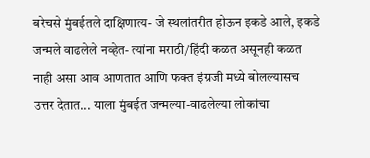बरेचसे मुंबईतले दाक्षिणात्य- जे स्थलांतरीत होऊन इकडे आले, इकडे जन्मले वाढलेले नव्हेत- त्यांना मराठी/हिंदी कळत असूनही कळत नाही असा आव आणतात आणि फक्त इंग्रजी मध्ये बोलल्यासच उत्तर देतात... याला मुंबईत जन्मल्या-वाढलेल्या लोकांचा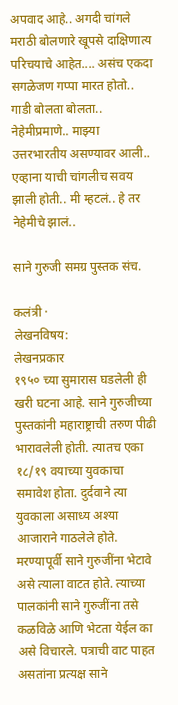अपवाद आहे.. अगदी चांगले मराठी बोलणारे खूपसे दाक्षिणात्य परिचयाचे आहेत.... असंच एकदा सगळेजण गप्पा मारत होतो.. गाडी बोलता बोलता.. नेहेमीप्रमाणे.. माझ्या उत्तरभारतीय असण्यावर आली.. एव्हाना याची चांगलीच सवय झाली होती.. मी म्हटलं.. हे तर नेहेमीचे झालं..

साने गुरुजी समग्र पुस्तक संच.

कलंत्री ·
लेखनविषय:
लेखनप्रकार
१९५० च्या सुमारास घडलेली ही खरी घटना आहे. साने गुरुजीच्या पुस्तकांनी महाराष्ट्राची तरुण पीढी भारावलेली होती. त्यातच एका १८/१९ वयाच्या युवकाचा समावेश होता. दुर्दवाने त्या युवकाला असाध्य अश्या आजाराने गाठलेले होते. मरण्यापूर्वी साने गुरुजींना भेटावे असे त्याला वाटत होते. त्याच्या पालकांनी साने गुरुजींना तसे कळविळे आणि भेटता येईल का असे विचारले. पत्राची वाट पाहत असतांना प्रत्यक्ष साने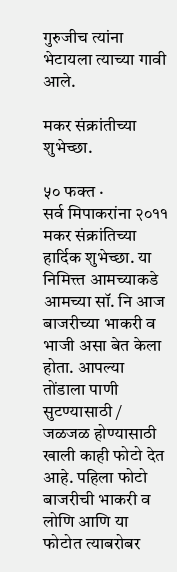गुरुजीच त्यांना भेटायला त्याच्या गावी आले.

मकर संक्रांतीच्या शुभेच्छा.

५० फक्त ·
सर्व मिपाकरांना २०११ मकर संक्रांतिच्या हार्दिक शुभेच्छा. या निमित्त्त आमच्याकडे आमच्या सॉ. नि आज बाजरीच्या भाकरी व भाजी असा बेत केला होता. आपल्या तोंडाला पाणी सुटण्यासाठी / जळजळ होण्यासाठी खाली काही फोटो देत आहे. पहिला फोटो बाजरीची भाकरी व लोणि आणि या फोटोत त्याबरोबर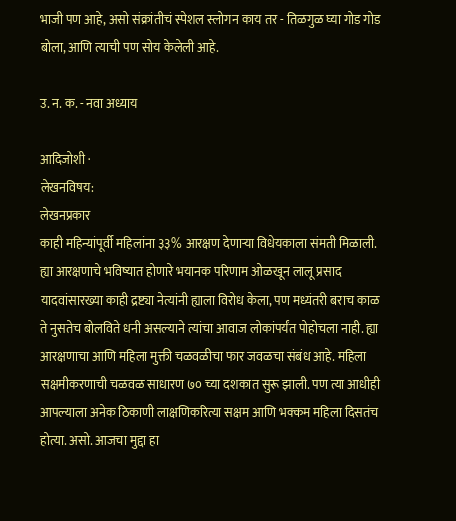भाजी पण आहे, असो संक्रांतीचं स्पेशल स्लोगन काय तर - तिळगुळ घ्या गोड गोड बोला, आणि त्याची पण सोय केलेली आहे.

उ. न. क. - नवा अध्याय

आदिजोशी ·
लेखनविषय:
लेखनप्रकार
काही महिन्यांपूर्वी महिलांना ३३% आरक्षण देणार्‍या विधेयकाला संमती मिळाली. ह्या आरक्षणाचे भविष्यात होणारे भयानक परिणाम ओळखून लालू प्रसाद यादवांसारख्या काही द्रष्ट्या नेत्यांनी ह्याला विरोध केला, पण मध्यंतरी बराच काळ ते नुसतेच बोलविते धनी असल्याने त्यांचा आवाज लोकांपर्यंत पोहोचला नाही. ह्या आरक्षणाचा आणि महिला मुक्ती चळवळीचा फार जवळचा संबंध आहे. महिला सक्षमीकरणाची चळवळ साधारण ७० च्या दशकात सुरू झाली. पण त्या आधीही आपल्याला अनेक ठिकाणी लाक्षणिकरित्या सक्षम आणि भक्कम महिला दिसतंच होत्या. असो. आजचा मुद्दा हा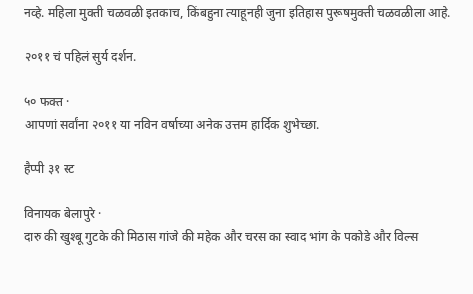नव्हे. महिला मुक्ती चळवळी इतकाच, किंबहुना त्याहूनही जुना इतिहास पुरूषमुक्ती चळवळीला आहे.

२०११ चं पहिलं सुर्य दर्शन.

५० फक्त ·
आपणां सर्वांना २०११ या नविन वर्षाच्या अनेक उत्तम हार्दिक शुभेच्छा.

हैप्पी ३१ स्ट

विनायक बेलापुरे ·
दारु की खुश्बू गुटके की मिठास गांजे की महेक और चरस का स्वाद भांग के पकोडे और विल्स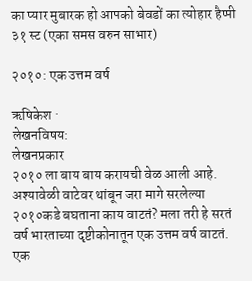का प्यार मुबारक हो आपको बेवडों का त्योहार हैप्पी ३१ स्ट (एका समस वरुन साभार)

२०१०: एक उत्तम वर्ष

ऋषिकेश ·
लेखनविषय:
लेखनप्रकार
२०१० ला बाय बाय करायची वेळ आली आहे. अश्यावेळी वाटेवर थांबून जरा मागे सरलेल्या २०१०कडे बघताना काय वाटतं? मला तरी हे सरतं वर्ष भारताच्या दृष्टीकोनातून एक उत्तम वर्ष वाटतं. एक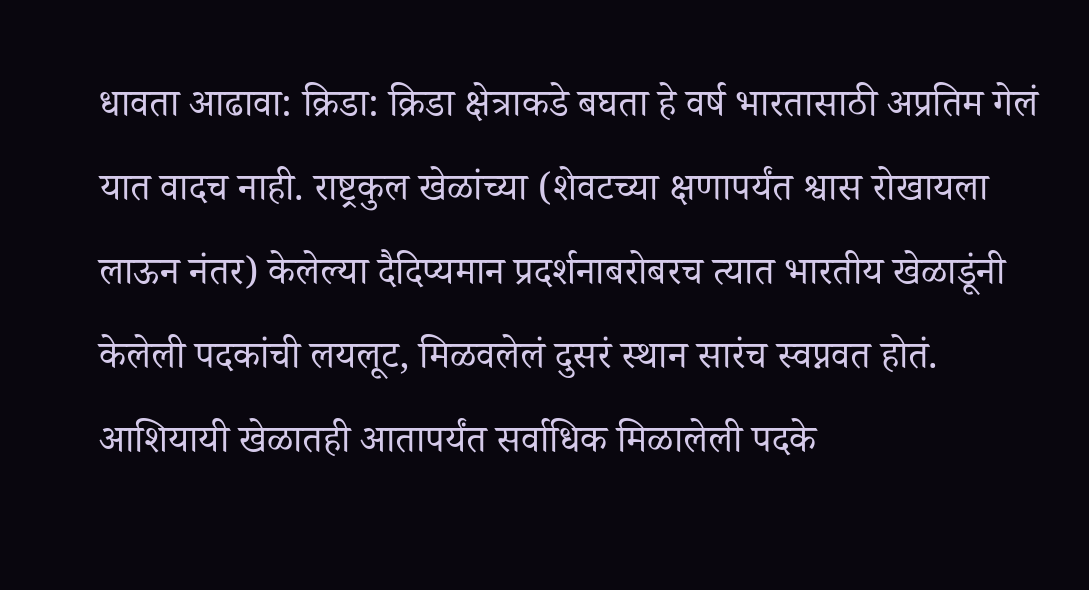धावता आढावा: क्रिडा: क्रिडा क्षेत्राकडे बघता हे वर्ष भारतासाठी अप्रतिम गेलं यात वादच नाही. राष्ट्रकुल खेळांच्या (शेवटच्या क्षणापर्यंत श्वास रोखायला लाऊन नंतर) केलेल्या दैदिप्यमान प्रदर्शनाबरोबरच त्यात भारतीय खेळाडूंनी केलेली पदकांची लयलूट, मिळवलेलं दुसरं स्थान सारंच स्वप्नवत होतं. आशियायी खेळातही आतापर्यंत सर्वाधिक मिळालेली पदके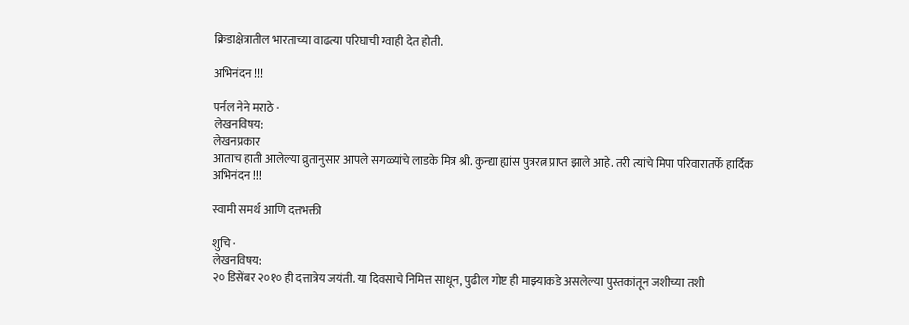क्रिडाक्षेत्रातील भारताच्या वाढत्या परिघाची ग्वाही देत होती.

अभिनंदन !!!

पर्नल नेने मराठे ·
लेखनविषय:
लेखनप्रकार
आताच हाती आलेल्या व्रुतानुसार आपले सगळ्यांचे लाडके मित्र श्री. कुन्द्या ह्यांस पुत्ररत्न प्राप्त झाले आहे. तरी त्यांचे मिपा परिवारातर्फे हार्दिक अभिनंदन !!!

स्वामी समर्थ आणि दत्तभक्ती

शुचि ·
लेखनविषय:
२० डिसेंबर २०१० ही दत्तात्रेय जयंती. या दिवसाचे निमित्त साधून, पुढील गोष्ट ही माझ्याकडे असलेल्या पुस्तकांतून जशीच्या तशी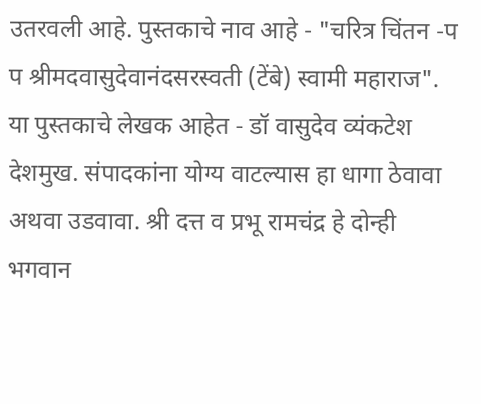उतरवली आहे. पुस्तकाचे नाव आहे - "चरित्र चिंतन -प प श्रीमदवासुदेवानंदसरस्वती (टेंबे) स्वामी महाराज". या पुस्तकाचे लेखक आहेत - डॉ वासुदेव व्यंकटेश देशमुख. संपादकांना योग्य वाटल्यास हा धागा ठेवावा अथवा उडवावा. श्री दत्त व प्रभू रामचंद्र हे दोन्ही भगवान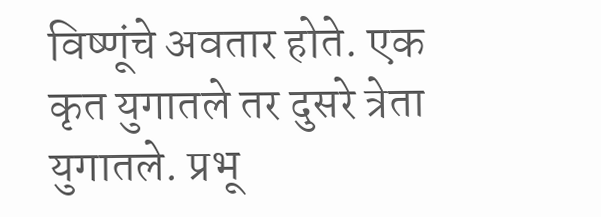विष्णूंचे अवतार होते. एक कृत युगातले तर दुसरे त्रेता युगातले. प्रभू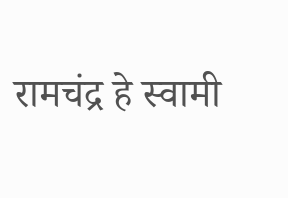रामचंद्र हे स्वामी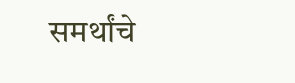समर्थांचे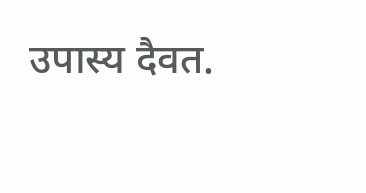उपास्य दैवत.